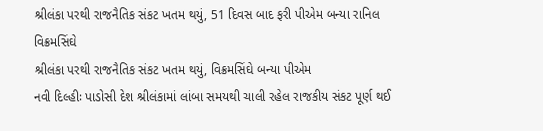શ્રીલંકા પરથી રાજનૈતિક સંકટ ખતમ થયું, 51 દિવસ બાદ ફરી પીએમ બન્યા રાનિલ વિક્રમસિંઘે
શ્રીલંકા પરથી રાજનૈતિક સંકટ ખતમ થયું, વિક્રમસિંઘે બન્યા પીએમ
નવી દિલ્હીઃ પાડોસી દેશ શ્રીલંકામાં લાંબા સમયથી ચાલી રહેલ રાજકીય સંકટ પૂર્ણ થઈ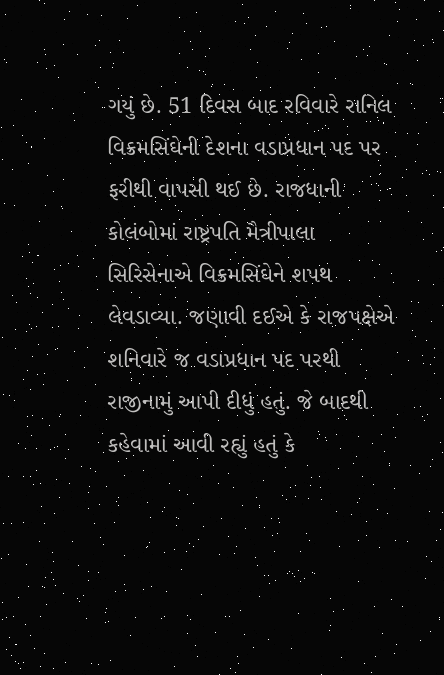ગયું છે. 51 દિવસ બાદ રવિવારે રાનિલ વિક્રમસિંઘેની દેશના વડાપ્રધાન પદ પર ફરીથી વાપસી થઈ છે. રાજધાની કોલંબોમાં રાષ્ટ્રપતિ મૈત્રીપાલા સિરિસેનાએ વિક્રમસિંઘેને શપથ લેવડાવ્યા. જણાવી દઈએ કે રાજપક્ષેએ શનિવારે જ વડાપ્રધાન પદ પરથી રાજીનામું આપી દીધું હતું. જે બાદથી કહેવામાં આવી રહ્યું હતું કે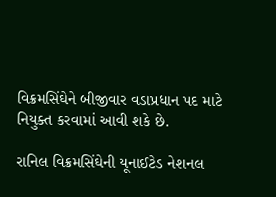વિક્રમસિંઘેને બીજીવાર વડાપ્રધાન પદ માટે નિયુક્ત કરવામાં આવી શકે છે.

રાનિલ વિક્રમસિંઘેની યૂનાઈટેડ નેશનલ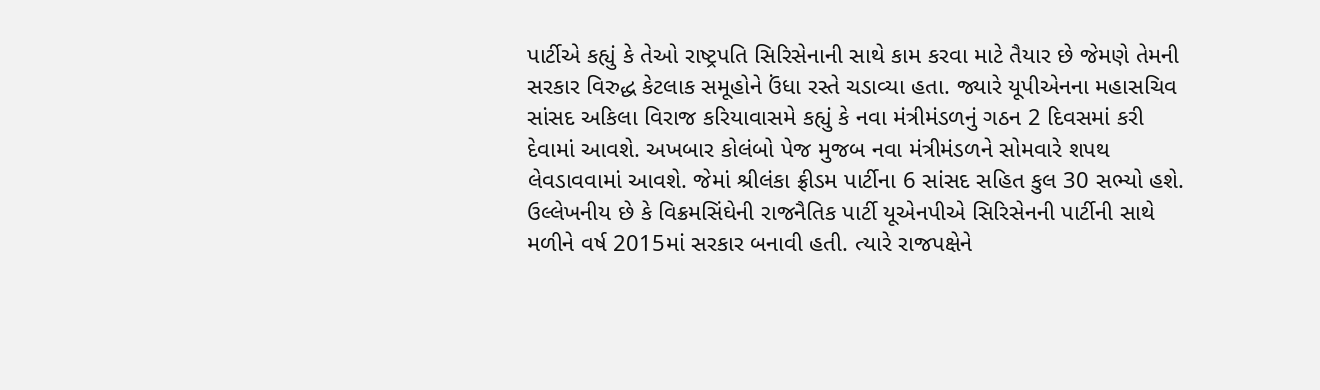પાર્ટીએ કહ્યું કે તેઓ રાષ્ટ્રપતિ સિરિસેનાની સાથે કામ કરવા માટે તૈયાર છે જેમણે તેમની સરકાર વિરુદ્ધ કેટલાક સમૂહોને ઉંધા રસ્તે ચડાવ્યા હતા. જ્યારે યૂપીએનના મહાસચિવ સાંસદ અકિલા વિરાજ કરિયાવાસમે કહ્યું કે નવા મંત્રીમંડળનું ગઠન 2 દિવસમાં કરી દેવામાં આવશે. અખબાર કોલંબો પેજ મુજબ નવા મંત્રીમંડળને સોમવારે શપથ લેવડાવવામાં આવશે. જેમાં શ્રીલંકા ફ્રીડમ પાર્ટીના 6 સાંસદ સહિત કુલ 30 સભ્યો હશે.
ઉલ્લેખનીય છે કે વિક્રમસિંઘેની રાજનૈતિક પાર્ટી યૂએનપીએ સિરિસેનની પાર્ટીની સાથે મળીને વર્ષ 2015માં સરકાર બનાવી હતી. ત્યારે રાજપક્ષેને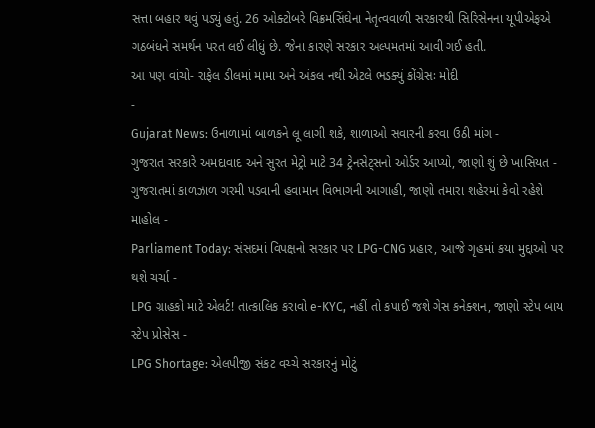સત્તા બહાર થવું પડ્યું હતું. 26 ઓક્ટોબરે વિક્રમસિંઘેના નેતૃત્વવાળી સરકારથી સિરિસેનના યૂપીએફએ ગઠબંધને સમર્થન પરત લઈ લીધું છે. જેના કારણે સરકાર અલ્પમતમાં આવી ગઈ હતી.
આ પણ વાંચો- રાફેલ ડીલમાં મામા અને અંકલ નથી એટલે ભડક્યું કોંગ્રેસઃ મોદી
-
Gujarat News: ઉનાળામાં બાળકને લૂ લાગી શકે, શાળાઓ સવારની કરવા ઉઠી માંગ -
ગુજરાત સરકારે અમદાવાદ અને સુરત મેટ્રો માટે 34 ટ્રેનસેટ્સનો ઓર્ડર આપ્યો, જાણો શું છે ખાસિયત -
ગુજરાતમાં કાળઝાળ ગરમી પડવાની હવામાન વિભાગની આગાહી, જાણો તમારા શહેરમાં કેવો રહેશે માહોલ -
Parliament Today: સંસદમાં વિપક્ષનો સરકાર પર LPG-CNG પ્રહાર, આજે ગૃહમાં કયા મુદ્દાઓ પર થશે ચર્ચા -
LPG ગ્રાહકો માટે એલર્ટ! તાત્કાલિક કરાવો e-KYC, નહીં તો કપાઈ જશે ગેસ કનેક્શન, જાણો સ્ટેપ બાય સ્ટેપ પ્રોસેસ -
LPG Shortage: એલપીજી સંકટ વચ્ચે સરકારનું મોટું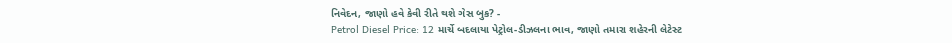નિવેદન, જાણો હવે કેવી રીતે થશે ગેસ બુક? -
Petrol Diesel Price: 12 માર્ચે બદલાયા પેટ્રોલ-ડીઝલના ભાવ, જાણો તમારા શહેરની લેટેસ્ટ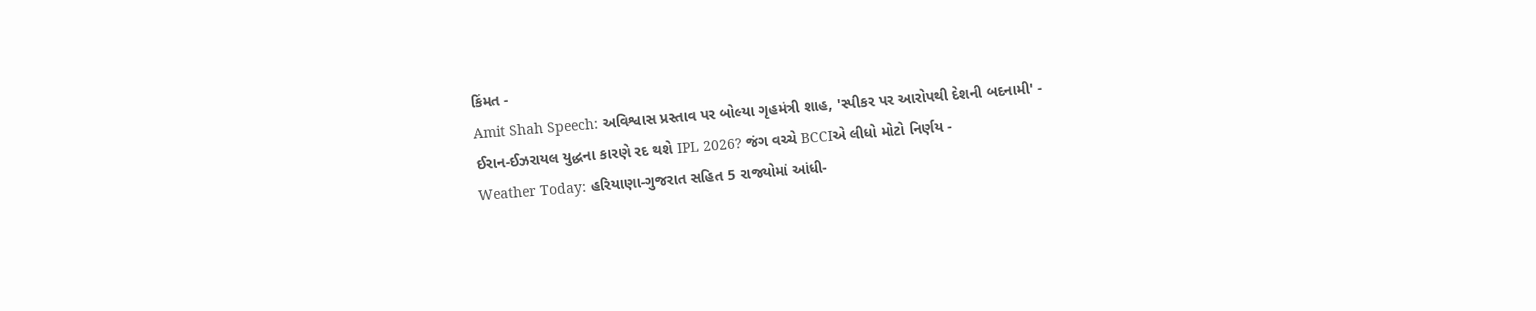કિંમત -
Amit Shah Speech: અવિશ્વાસ પ્રસ્તાવ પર બોલ્યા ગૃહમંત્રી શાહ, 'સ્પીકર પર આરોપથી દેશની બદનામી' -
ઈરાન-ઈઝરાયલ યુદ્ધના કારણે રદ થશે IPL 2026? જંગ વચ્ચે BCCIએ લીધો મોટો નિર્ણય -
Weather Today: હરિયાણા-ગુજરાત સહિત 5 રાજ્યોમાં આંધી-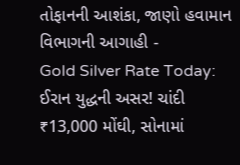તોફાનની આશંકા, જાણો હવામાન વિભાગની આગાહી -
Gold Silver Rate Today: ઈરાન યુદ્ધની અસર! ચાંદી ₹13,000 મોંઘી, સોનામાં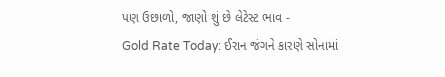પણ ઉછાળો, જાણો શું છે લેટેસ્ટ ભાવ -
Gold Rate Today: ઈરાન જંગને કારણે સોનામાં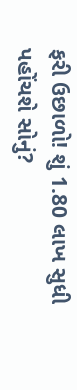ફરી ઉછાળો! શું 1.80 લાખ સુધી પહોંચશે સોનું?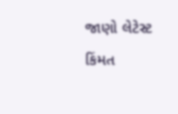જાણો લેટેસ્ટ કિંમત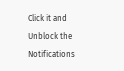Click it and Unblock the Notifications